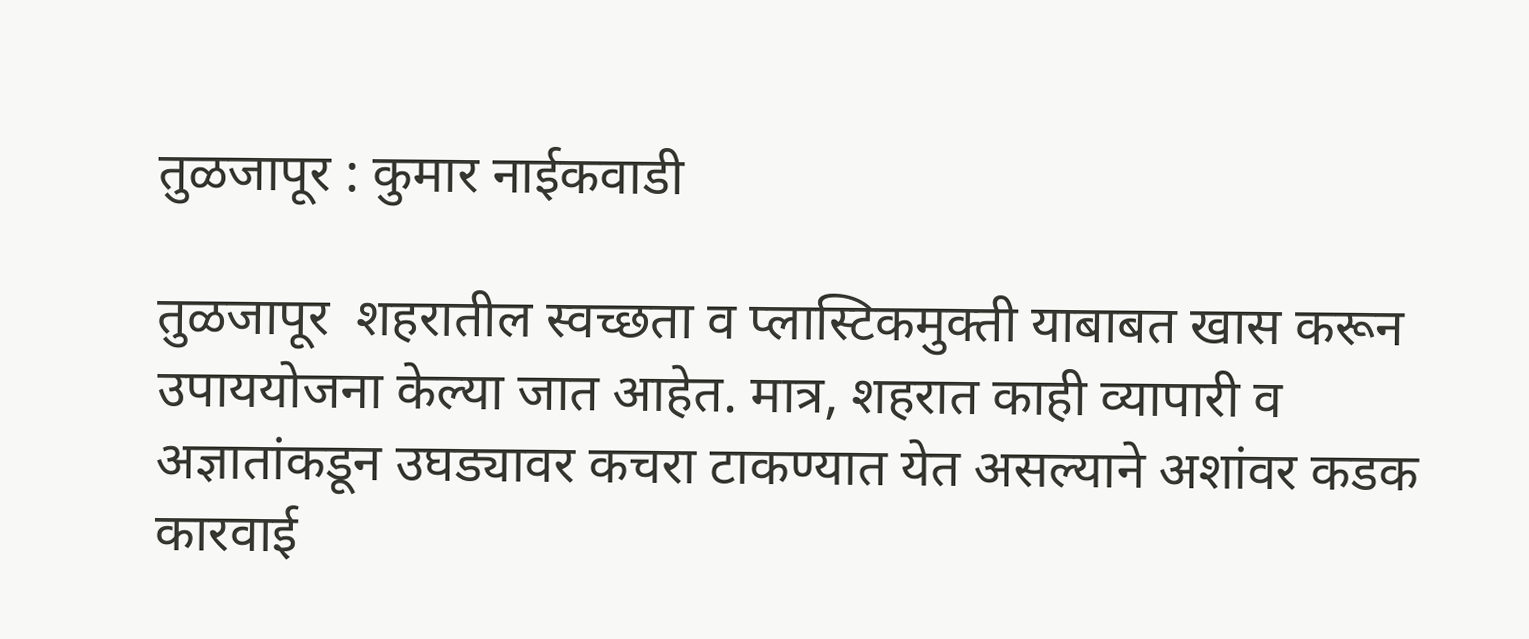तुळजापूर : कुमार नाईकवाडी

तुळजापूर  शहरातील स्वच्छता व प्लास्टिकमुक्ती याबाबत खास करून उपाययोजना केल्या जात आहेत. मात्र, शहरात काही व्यापारी व अज्ञातांकडून उघड्यावर कचरा टाकण्यात येत असल्याने अशांवर कडक कारवाई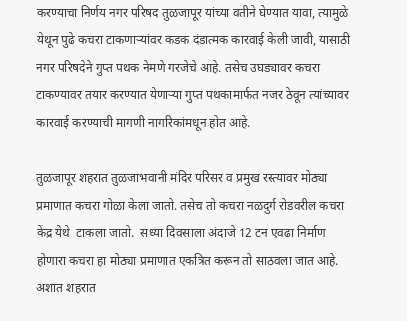करण्याचा निर्णय नगर परिषद तुळजापूर यांच्या वतीने घेण्यात यावा, त्यामुळे येथून पुढे कचरा टाकणाऱ्यांवर कडक दंडात्मक कारवाई केली जावी, यासाठी नगर परिषदेने गुप्त पथक नेमणे गरजेचे आहे. तसेच उघड्यावर कचरा टाकण्यावर तयार करण्यात येणाऱ्या गुप्त पथकामार्फत नजर ठेवून त्यांच्यावर कारवाई करण्याची मागणी नागरिकांमधून होत आहे.

तुळजापूर शहरात तुळजाभवानी मंदिर परिसर व प्रमुख रस्त्यावर मोठ्या प्रमाणात कचरा गोळा केला जातो. तसेच तो कचरा नळदुर्ग रोडवरील कचरा केंद्र येथे  टाकला जातो.  सध्या दिवसाला अंदाजे 12 टन एवढा निर्माण होणारा कचरा हा मोठ्या प्रमाणात एकत्रित करून तो साठवला जात आहे. अशात शहरात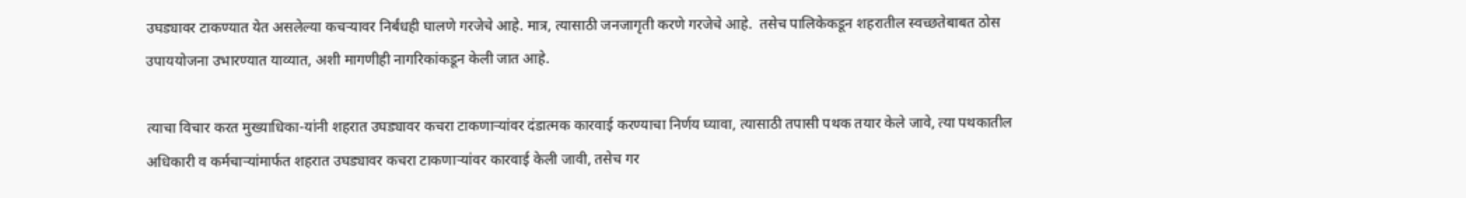उघड्यावर टाकण्यात येत असलेल्या कचऱ्यावर निर्बंधही घालणे गरजेचे आहे. मात्र, त्यासाठी जनजागृती करणे गरजेचे आहे.  तसेच पालिकेकडून शहरातील स्वच्छतेबाबत ठोस उपाययोजना उभारण्यात याव्यात, अशी मागणीही नागरिकांकडून केली जात आहे.

त्याचा विचार करत मुख्याधिका-यांनी शहरात उघड्यावर कचरा टाकणाऱ्यांवर दंडात्मक कारवाई करण्याचा निर्णय घ्यावा, त्यासाठी तपासी पथक तयार केले जावे, त्या पथकातील अधिकारी व कर्मचाऱ्यांमार्फत शहरात उघड्यावर कचरा टाकणाऱ्यांवर कारवाई केली जावी, तसेच गर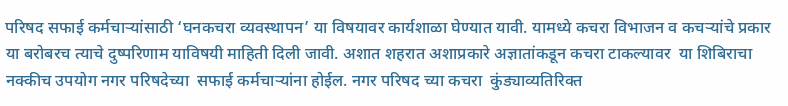परिषद सफाई कर्मचाऱ्यांसाठी ‘घनकचरा व्यवस्थापन’ या विषयावर कार्यशाळा घेण्यात यावी. यामध्ये कचरा विभाजन व कचऱ्यांचे प्रकार या बरोबरच त्याचे दुष्परिणाम याविषयी माहिती दिली जावी. अशात शहरात अशाप्रकारे अज्ञातांकडून कचरा टाकल्यावर  या शिबिराचा नक्कीच उपयोग नगर परिषदेच्या  सफाई कर्मचाऱ्यांना होईल. नगर परिषद च्या कचरा  कुंड्याव्यतिरिक्त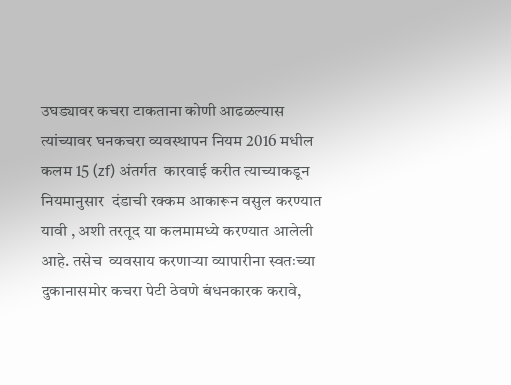उघड्यावर कचरा टाकताना कोणी आढळल्यास त्यांच्यावर घनकचरा व्यवस्थापन नियम 2016 मधील कलम 15 (zf) अंतर्गत  कारवाई करीत त्याच्याकडून नियमानुसार  दंडाची रक्कम आकारून वसुल करण्यात  यावी , अशी तरतूद या कलमामध्ये करण्यात आलेली आहे. तसेच  व्यवसाय करणाऱ्या व्यापारीना स्वतःच्या दुकानासमोर कचरा पेटी ठेवणे बंधनकारक करावे,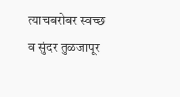त्याचबरोबर स्वच्छ व सुंदर तुळजापूर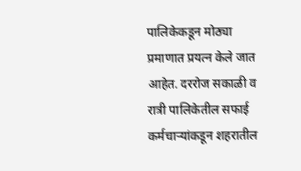पालिकेकडून मोठ्या प्रमाणात प्रयत्न केले जात आहेत. दररोज सकाळी व रात्री पालिकेतील सफाई कर्मचाऱ्यांकडून शहरातील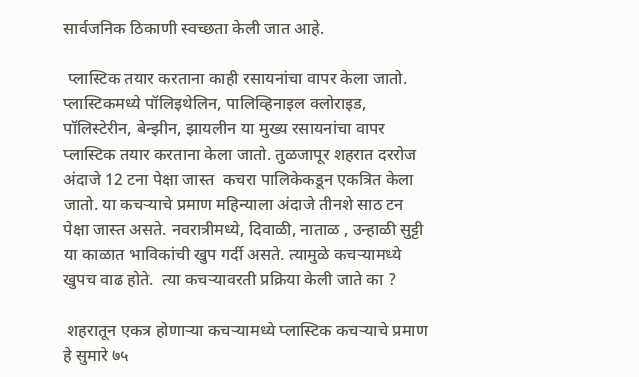सार्वजनिक ठिकाणी स्वच्छता केली जात आहे.

 प्लास्टिक तयार करताना काही रसायनांचा वापर केला जातो. प्लास्टिकमध्ये पॉलिइथेलिन, पालिव्हिनाइल क्लोराइड, पॉलिस्टेरीन, बेन्झीन, झायलीन या मुख्य रसायनांचा वापर प्लास्टिक तयार करताना केला जातो. तुळजापूर शहरात दररोज अंदाजे 12 टना पेक्षा जास्त  कचरा पालिकेकडून एकत्रित केला जातो. या कचऱ्याचे प्रमाण महिन्याला अंदाजे तीनशे साठ टन पेक्षा जास्त असते. नवरात्रीमध्ये, दिवाळी, नाताळ , उन्हाळी सुट्टी या काळात भाविकांची खुप गर्दी असते. त्यामुळे कचर्‍यामध्ये खुपच वाढ होते.  त्या कचऱ्यावरती प्रक्रिया केली जाते का ?

 शहरातून एकत्र होणाऱ्या कचऱ्यामध्ये प्लास्टिक कचऱ्याचे प्रमाण हे सुमारे ७५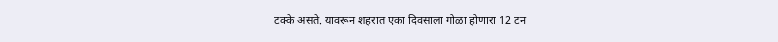टक्के असते. यावरून शहरात एका दिवसाला गोळा होणारा 12 टन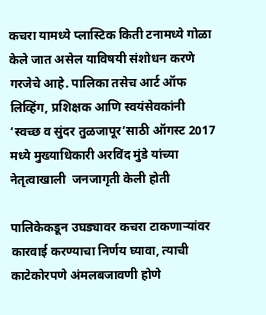कचरा यामध्ये प्लास्टिक किती टनामध्ये गोळा केले जात असेल याविषयी संशोधन करणे गरजेचे आहे. पालिका तसेच आर्ट ऑफ लिव्हिंग, प्रशिक्षक आणि स्वयंसेवकांनी ‘स्वच्छ व सुंदर तुळजापूर’साठी ऑगस्ट 2017 मध्ये मुख्याधिकारी अरविंद मुंडे यांच्या नेतृत्वाखाली  जनजागृती केली होती

पालिकेकडून उघड्यावर कचरा टाकणाऱ्यांवर कारवाई करण्याचा निर्णय घ्यावा, त्याची काटेकोरपणे अंमलबजावणी होणे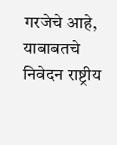गरजेचे आहे, याबाबतचे निवेदन राष्ट्रीय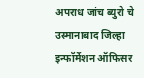अपराध जांच ब्युरो चे उस्मानाबाद जिल्हा इन्फॉर्मेशन ऑफिसर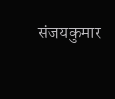संजयकुमार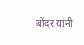बोंदर यांनी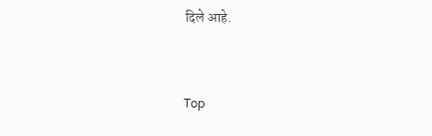दिले आहे.


Top